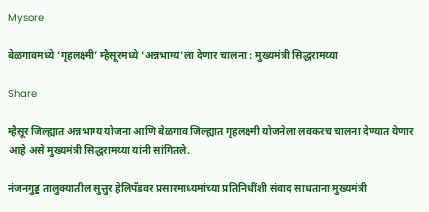Mysore

बेळगावमध्ये ‘गृहलक्ष्मी’ म्हैसूरमध्ये ‘अन्नभाग्य’ला देणार चालना : मुख्यमंत्री सिद्धरामय्या

Share

म्हैसूर जिल्ह्यात अन्नभाग्य योजना आणि बेळगाव जिल्ह्यात गृहलक्ष्मी योजनेला लवकरच चालना देण्यात येणार आहे असे मुख्यमंत्री सिद्धरामय्या यांनी सांगितले.

नंजनगुड्ड तालुक्यातील सुत्तुर हेलिपॅडवर प्रसारमाध्यमांच्या प्रतिनिधींशी संवाद साधताना मुख्यमंत्री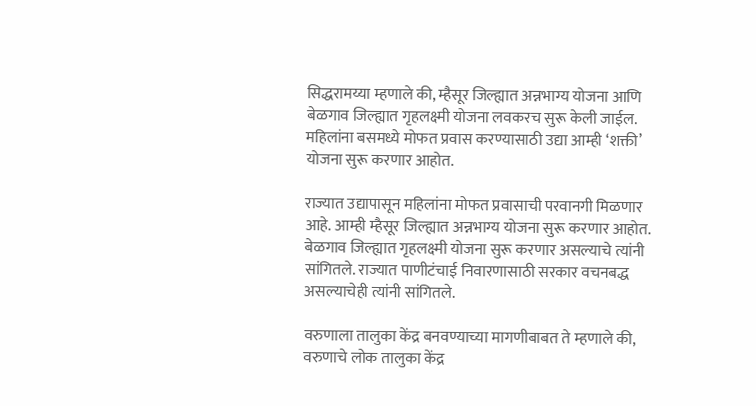सिद्धरामय्या म्हणाले की, म्हैसूर जिल्ह्यात अन्नभाग्य योजना आणि बेळगाव जिल्ह्यात गृहलक्ष्मी योजना लवकरच सुरू केली जाईल. महिलांना बसमध्ये मोफत प्रवास करण्यासाठी उद्या आम्ही ‘शक्ती’ योजना सुरू करणार आहोत.

राज्यात उद्यापासून महिलांना मोफत प्रवासाची परवानगी मिळणार आहे. आम्ही म्हैसूर जिल्ह्यात अन्नभाग्य योजना सुरू करणार आहोत. बेळगाव जिल्ह्यात गृहलक्ष्मी योजना सुरू करणार असल्याचे त्यांनी सांगितले. राज्यात पाणीटंचाई निवारणासाठी सरकार वचनबद्ध असल्याचेही त्यांनी सांगितले.

वरुणाला तालुका केंद्र बनवण्याच्या मागणीबाबत ते म्हणाले की, वरुणाचे लोक तालुका केंद्र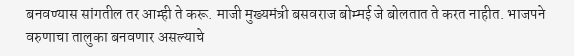बनवण्यास सांगतील तर आम्ही ते करू. माजी मुख्यमंत्री बसवराज बोम्मई जे बोलतात ते करत नाहीत. भाजपने वरुणाचा तालुका बनवणार असल्याचे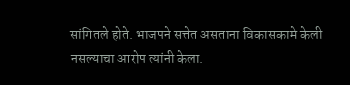सांगितले होते. भाजपने सत्तेत असताना विकासकामे केली नसल्याचा आरोप त्यांनी केला.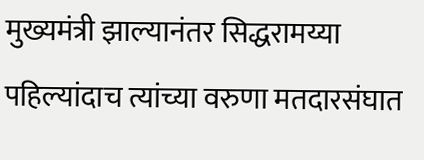मुख्यमंत्री झाल्यानंतर सिद्धरामय्या पहिल्यांदाच त्यांच्या वरुणा मतदारसंघात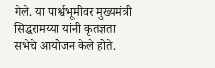गेले. या पार्श्वभूमीवर मुख्यमंत्री सिद्धरामय्या यांनी कृतज्ञता सभेचे आयोजन केले होते.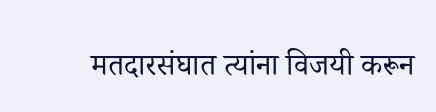मतदारसंघात त्यांना विजयी करून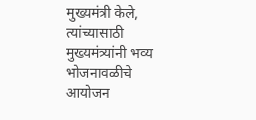मुख्यमंत्री केले, त्यांच्यासाठी मुख्यमंत्र्यांनी भव्य भोजनावळीचे आयोजन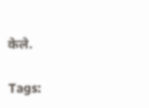केले.

Tags: